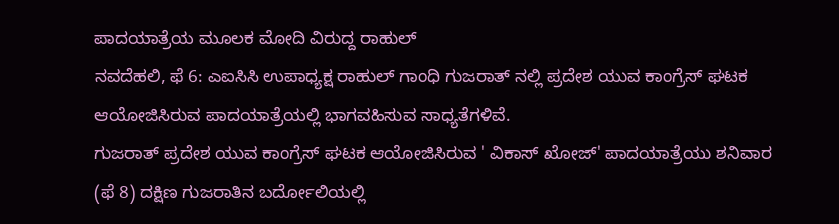ಪಾದಯಾತ್ರೆಯ ಮೂಲಕ ಮೋದಿ ವಿರುದ್ದ ರಾಹುಲ್
ನವದೆಹಲಿ, ಫೆ 6: ಎಐಸಿಸಿ ಉಪಾಧ್ಯಕ್ಷ ರಾಹುಲ್ ಗಾಂಧಿ ಗುಜರಾತ್ ನಲ್ಲಿ ಪ್ರದೇಶ ಯುವ ಕಾಂಗ್ರೆಸ್ ಘಟಕ ಆಯೋಜಿಸಿರುವ ಪಾದಯಾತ್ರೆಯಲ್ಲಿ ಭಾಗವಹಿಸುವ ಸಾಧ್ಯತೆಗಳಿವೆ.
ಗುಜರಾತ್ ಪ್ರದೇಶ ಯುವ ಕಾಂಗ್ರೆಸ್ ಘಟಕ ಆಯೋಜಿಸಿರುವ ' ವಿಕಾಸ್ ಖೋಜ್' ಪಾದಯಾತ್ರೆಯು ಶನಿವಾರ (ಫೆ 8) ದಕ್ಷಿಣ ಗುಜರಾತಿನ ಬರ್ದೋಲಿಯಲ್ಲಿ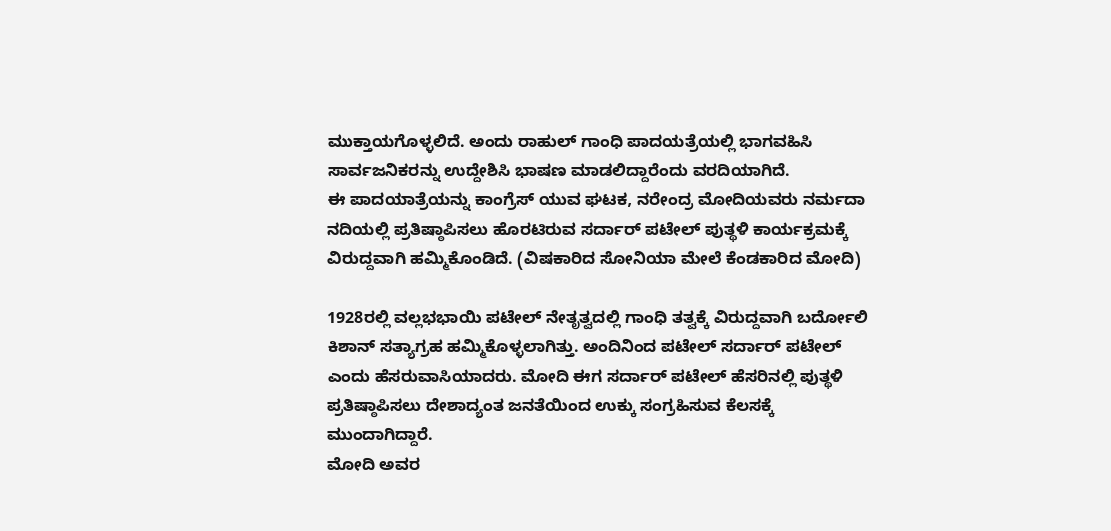ಮುಕ್ತಾಯಗೊಳ್ಳಲಿದೆ. ಅಂದು ರಾಹುಲ್ ಗಾಂಧಿ ಪಾದಯತ್ರೆಯಲ್ಲಿ ಭಾಗವಹಿಸಿ ಸಾರ್ವಜನಿಕರನ್ನು ಉದ್ದೇಶಿಸಿ ಭಾಷಣ ಮಾಡಲಿದ್ದಾರೆಂದು ವರದಿಯಾಗಿದೆ.
ಈ ಪಾದಯಾತ್ರೆಯನ್ನು ಕಾಂಗ್ರೆಸ್ ಯುವ ಘಟಕ, ನರೇಂದ್ರ ಮೋದಿಯವರು ನರ್ಮದಾ ನದಿಯಲ್ಲಿ ಪ್ರತಿಷ್ಠಾಪಿಸಲು ಹೊರಟಿರುವ ಸರ್ದಾರ್ ಪಟೇಲ್ ಪುತ್ಥಳಿ ಕಾರ್ಯಕ್ರಮಕ್ಕೆ ವಿರುದ್ದವಾಗಿ ಹಮ್ಮಿಕೊಂಡಿದೆ. (ವಿಷಕಾರಿದ ಸೋನಿಯಾ ಮೇಲೆ ಕೆಂಡಕಾರಿದ ಮೋದಿ)

1928ರಲ್ಲಿ ವಲ್ಲಭಭಾಯಿ ಪಟೇಲ್ ನೇತೃತ್ವದಲ್ಲಿ ಗಾಂಧಿ ತತ್ವಕ್ಕೆ ವಿರುದ್ದವಾಗಿ ಬರ್ದೋಲಿ ಕಿಶಾನ್ ಸತ್ಯಾಗ್ರಹ ಹಮ್ಮಿಕೊಳ್ಳಲಾಗಿತ್ತು. ಅಂದಿನಿಂದ ಪಟೇಲ್ ಸರ್ದಾರ್ ಪಟೇಲ್ ಎಂದು ಹೆಸರುವಾಸಿಯಾದರು. ಮೋದಿ ಈಗ ಸರ್ದಾರ್ ಪಟೇಲ್ ಹೆಸರಿನಲ್ಲಿ ಪುತ್ಥಳಿ ಪ್ರತಿಷ್ಠಾಪಿಸಲು ದೇಶಾದ್ಯಂತ ಜನತೆಯಿಂದ ಉಕ್ಕು ಸಂಗ್ರಹಿಸುವ ಕೆಲಸಕ್ಕೆ ಮುಂದಾಗಿದ್ದಾರೆ.
ಮೋದಿ ಅವರ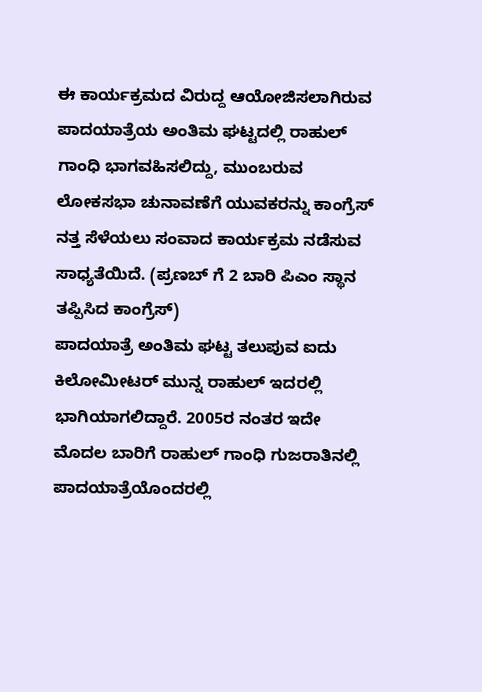ಈ ಕಾರ್ಯಕ್ರಮದ ವಿರುದ್ದ ಆಯೋಜಿಸಲಾಗಿರುವ ಪಾದಯಾತ್ರೆಯ ಅಂತಿಮ ಘಟ್ಟದಲ್ಲಿ ರಾಹುಲ್ ಗಾಂಧಿ ಭಾಗವಹಿಸಲಿದ್ದು, ಮುಂಬರುವ ಲೋಕಸಭಾ ಚುನಾವಣೆಗೆ ಯುವಕರನ್ನು ಕಾಂಗ್ರೆಸ್ ನತ್ತ ಸೆಳೆಯಲು ಸಂವಾದ ಕಾರ್ಯಕ್ರಮ ನಡೆಸುವ ಸಾಧ್ಯತೆಯಿದೆ. (ಪ್ರಣಬ್ ಗೆ 2 ಬಾರಿ ಪಿಎಂ ಸ್ಥಾನ ತಪ್ಪಿಸಿದ ಕಾಂಗ್ರೆಸ್)
ಪಾದಯಾತ್ರೆ ಅಂತಿಮ ಘಟ್ಟ ತಲುಪುವ ಐದು ಕಿಲೋಮೀಟರ್ ಮುನ್ನ ರಾಹುಲ್ ಇದರಲ್ಲಿ ಭಾಗಿಯಾಗಲಿದ್ದಾರೆ. 2005ರ ನಂತರ ಇದೇ ಮೊದಲ ಬಾರಿಗೆ ರಾಹುಲ್ ಗಾಂಧಿ ಗುಜರಾತಿನಲ್ಲಿ ಪಾದಯಾತ್ರೆಯೊಂದರಲ್ಲಿ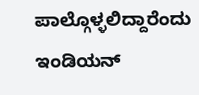ಪಾಲ್ಗೊಳ್ಳಲಿದ್ದಾರೆಂದು ಇಂಡಿಯನ್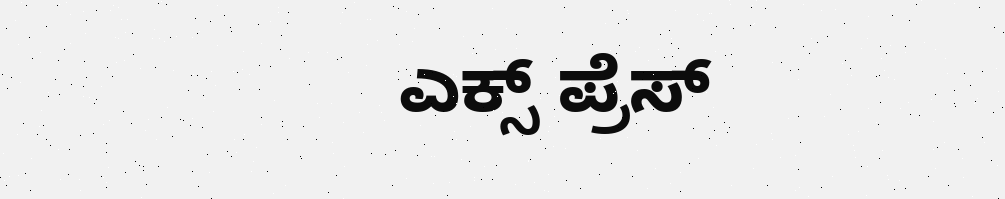ಎಕ್ಸ್ ಪ್ರೆಸ್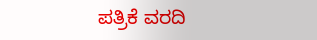ಪತ್ರಿಕೆ ವರದಿ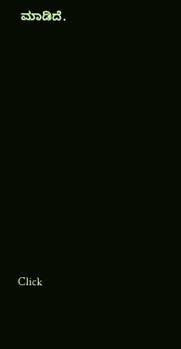ಮಾಡಿದೆ.












Click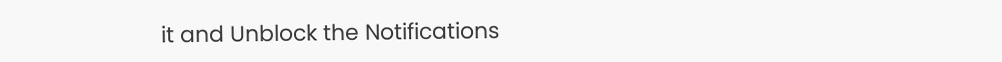it and Unblock the Notifications